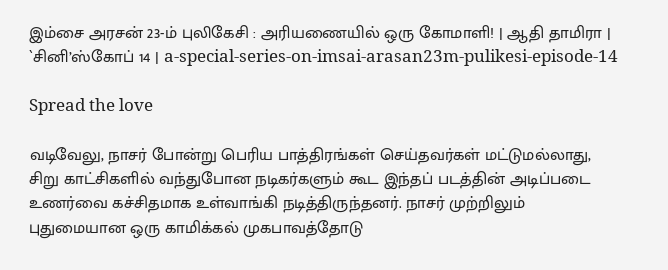இம்சை அரசன் 23-ம் புலிகேசி : அரியணையில் ஒரு கோமாளி! | ஆதி தாமிரா | `சினி’ஸ்கோப் 14 | a-special-series-on-imsai-arasan23m-pulikesi-episode-14

Spread the love

வடிவேலு, நாசர் போன்று பெரிய பாத்திரங்கள் செய்தவர்கள் மட்டுமல்லாது, சிறு காட்சிகளில் வந்துபோன நடிகர்களும் கூட இந்தப் படத்தின் அடிப்படை உணர்வை கச்சிதமாக உள்வாங்கி நடித்திருந்தனர். நாசர் முற்றிலும் புதுமையான ஒரு காமிக்கல் முகபாவத்தோடு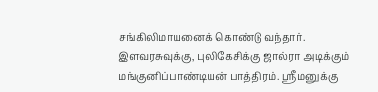சங்கிலிமாயனைக் கொண்டு வந்தார். இளவரசுவுக்கு, புலிகேசிக்கு ஜால்ரா அடிக்கும் மங்குனிப்பாண்டியன் பாத்திரம். ஸ்ரீமனுக்கு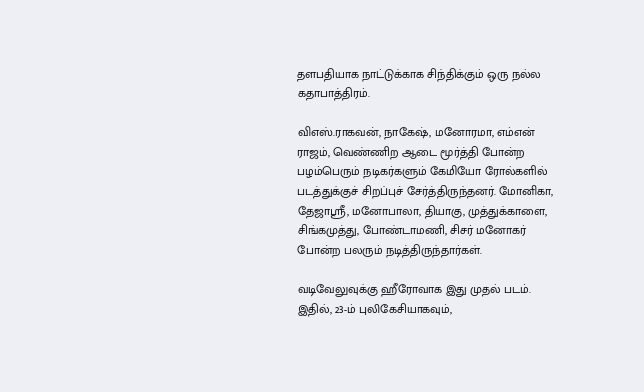தளபதியாக நாட்டுக்காக சிந்திக்கும் ஒரு நல்ல கதாபாத்திரம்.

விஎஸ்.ராகவன், நாகேஷ், மனோரமா, எம்என் ராஜம், வெண்ணிற ஆடை மூர்த்தி போன்ற பழம்பெரும் நடிகர்களும் கேமியோ ரோல்களில் படத்துக்குச் சிறப்புச் சேர்த்திருந்தனர். மோனிகா, தேஜாஸ்ரீ, மனோபாலா, தியாகு, முத்துக்காளை, சிங்கமுத்து, போண்டாமணி, சிசர் மனோகர் போன்ற பலரும் நடித்திருந்தார்கள்.

வடிவேலுவுக்கு ஹீரோவாக இது முதல் படம். இதில், 23-ம் புலிகேசியாகவும்,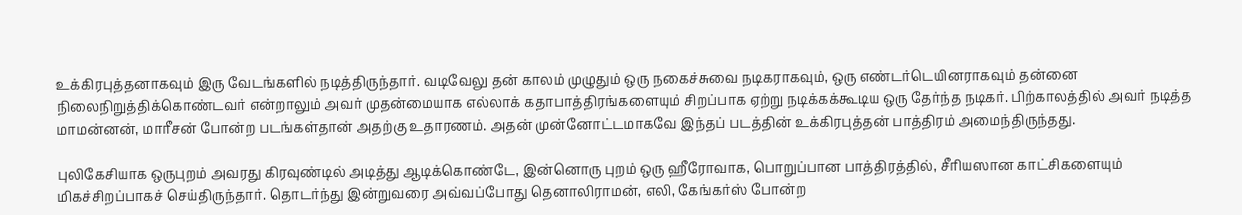உக்கிரபுத்தனாகவும் இரு வேடங்களில் நடித்திருந்தார். வடிவேலு தன் காலம் முழுதும் ஒரு நகைச்சுவை நடிகராகவும், ஒரு எண்டர்டெயினராகவும் தன்னை நிலைநிறுத்திக்கொண்டவர் என்றாலும் அவர் முதன்மையாக எல்லாக் கதாபாத்திரங்களையும் சிறப்பாக ஏற்று நடிக்கக்கூடிய ஒரு தேர்ந்த நடிகர். பிற்காலத்தில் அவர் நடித்த மாமன்னன், மாரீசன் போன்ற படங்கள்தான் அதற்கு உதாரணம். அதன் முன்னோட்டமாகவே இந்தப் படத்தின் உக்கிரபுத்தன் பாத்திரம் அமைந்திருந்தது.

புலிகேசியாக ஒருபுறம் அவரது கிரவுண்டில் அடித்து ஆடிக்கொண்டே, இன்னொரு புறம் ஒரு ஹீரோவாக, பொறுப்பான பாத்திரத்தில், சீரியஸான காட்சிகளையும் மிகச்சிறப்பாகச் செய்திருந்தார். தொடர்ந்து இன்றுவரை அவ்வப்போது தெனாலிராமன், எலி, கேங்கர்ஸ் போன்ற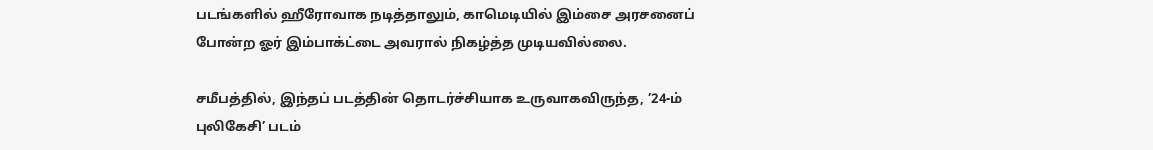படங்களில் ஹீரோவாக நடித்தாலும், காமெடியில் இம்சை அரசனைப் போன்ற ஓர் இம்பாக்ட்டை அவரால் நிகழ்த்த முடியவில்லை.

சமீபத்தில், இந்தப் படத்தின் தொடர்ச்சியாக உருவாகவிருந்த, ’24-ம் புலிகேசி’ படம்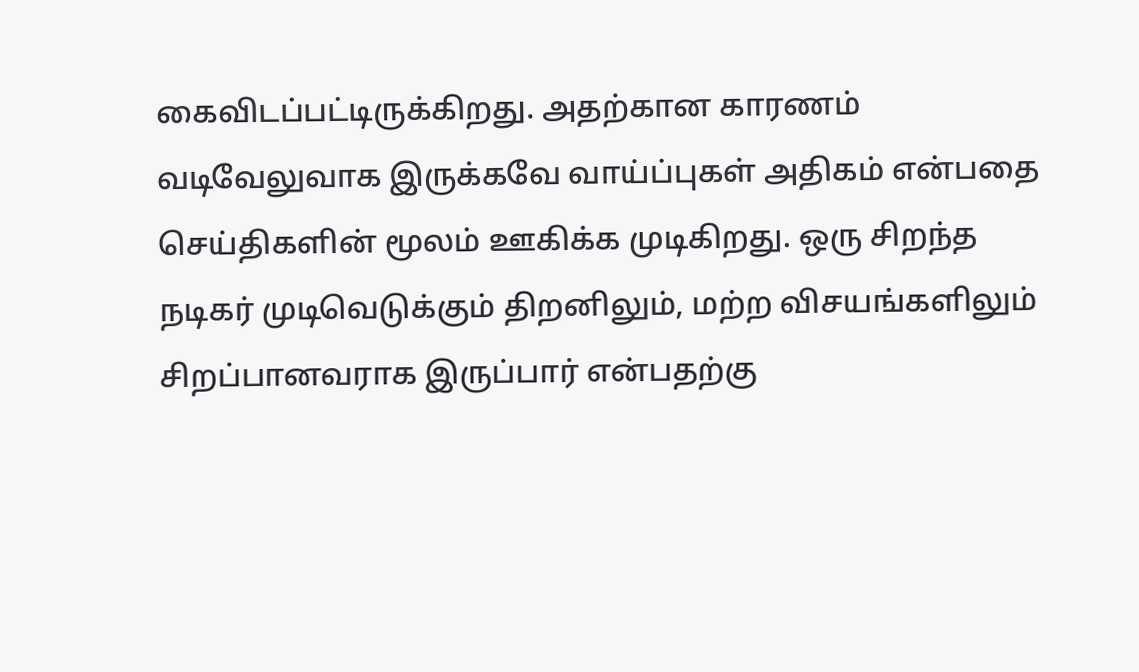கைவிடப்பட்டிருக்கிறது. அதற்கான காரணம் வடிவேலுவாக இருக்கவே வாய்ப்புகள் அதிகம் என்பதை செய்திகளின் மூலம் ஊகிக்க முடிகிறது. ஒரு சிறந்த நடிகர் முடிவெடுக்கும் திறனிலும், மற்ற விசயங்களிலும் சிறப்பானவராக இருப்பார் என்பதற்கு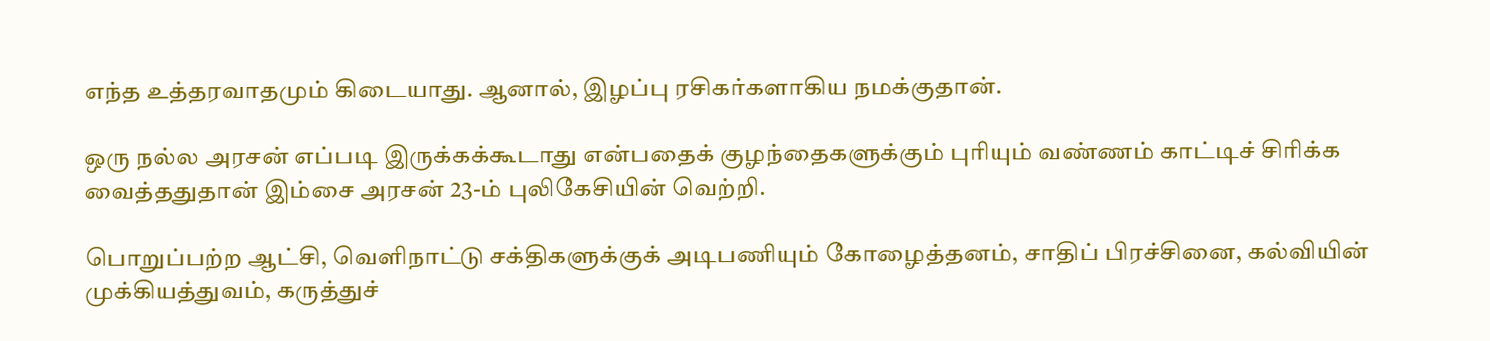எந்த உத்தரவாதமும் கிடையாது. ஆனால், இழப்பு ரசிகர்களாகிய நமக்குதான்.

ஒரு நல்ல அரசன் எப்படி இருக்கக்கூடாது என்பதைக் குழந்தைகளுக்கும் புரியும் வண்ணம் காட்டிச் சிரிக்க வைத்ததுதான் இம்சை அரசன் 23-ம் புலிகேசியின் வெற்றி.

பொறுப்பற்ற ஆட்சி, வெளிநாட்டு சக்திகளுக்குக் அடிபணியும் கோழைத்தனம், சாதிப் பிரச்சினை, கல்வியின் முக்கியத்துவம், கருத்துச்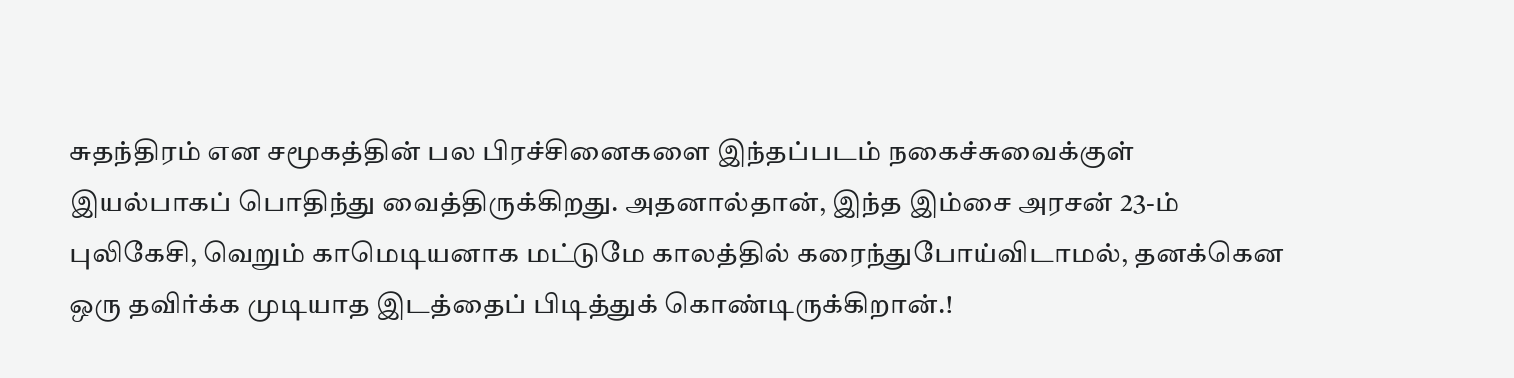சுதந்திரம் என சமூகத்தின் பல பிரச்சினைகளை இந்தப்படம் நகைச்சுவைக்குள் இயல்பாகப் பொதிந்து வைத்திருக்கிறது. அதனால்தான், இந்த இம்சை அரசன் 23-ம் புலிகேசி, வெறும் காமெடியனாக மட்டுமே காலத்தில் கரைந்துபோய்விடாமல், தனக்கென ஒரு தவிர்க்க முடியாத இடத்தைப் பிடித்துக் கொண்டிருக்கிறான்.!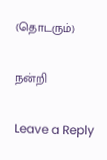(தொடரும்)

நன்றி

Leave a Reply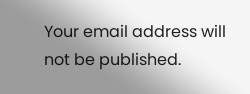Your email address will not be published.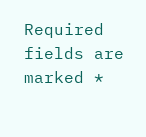Required fields are marked *